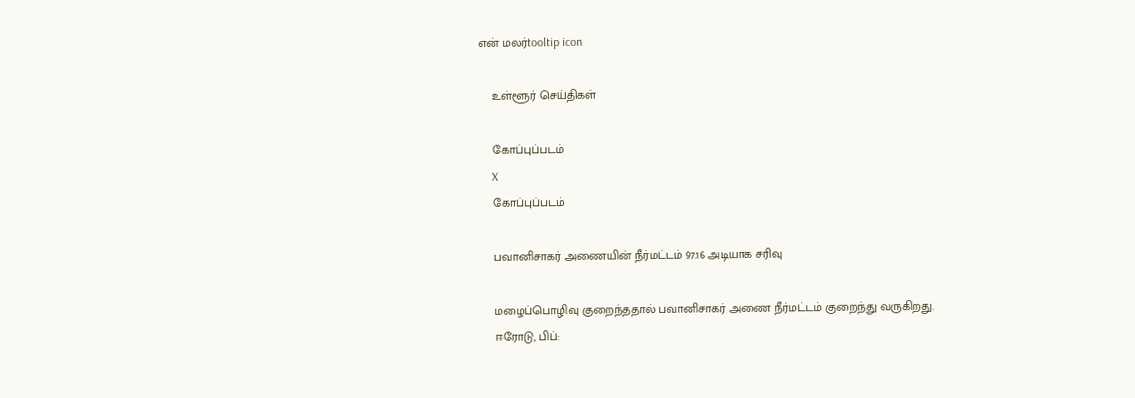என் மலர்tooltip icon

    உள்ளூர் செய்திகள்

    கோப்புப்படம்
    X
    கோப்புப்படம்

    பவானிசாகர் அணையின் நீர்மட்டம் 97.16 அடியாக சரிவு

    மழைப்பொழிவு குறைந்ததால் பவானிசாகர் அணை நீர்மட்டம் குறைந்து வருகிறது.
    ஈரோடு, பிப்: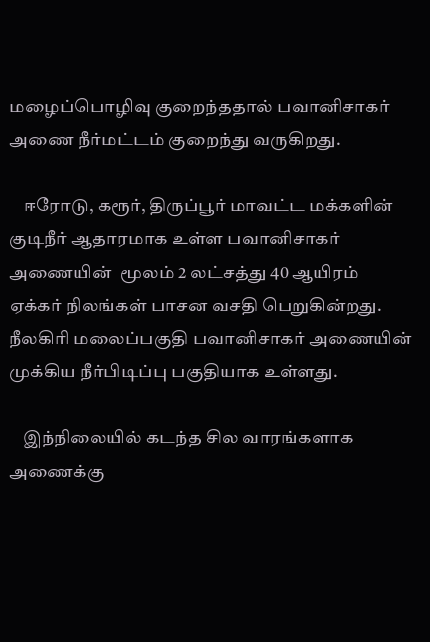மழைப்பொழிவு குறைந்ததால் பவானிசாகர் அணை நீர்மட்டம் குறைந்து வருகிறது.

    ஈரோடு, கரூர், திருப்பூர் மாவட்ட மக்களின் குடிநீர் ஆதாரமாக உள்ள பவானிசாகர் அணையின்  மூலம் 2 லட்சத்து 40 ஆயிரம் ஏக்கர் நிலங்கள் பாசன வசதி பெறுகின்றது. நீலகிரி மலைப்பகுதி பவானிசாகர் அணையின் முக்கிய நீர்பிடிப்பு பகுதியாக உள்ளது.

    இந்நிலையில் கடந்த சில வாரங்களாக அணைக்கு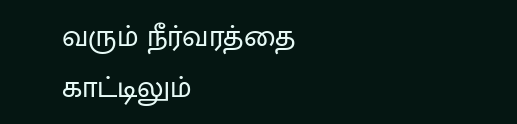வரும் நீர்வரத்தை காட்டிலும்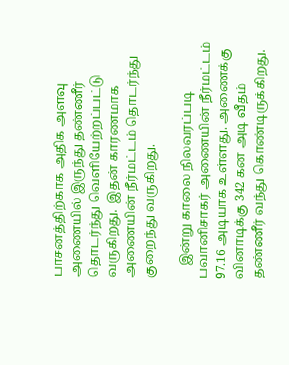பாசனத்திற்காக அதிக அளவு அணையில் இருந்து தண்ணீர் தொடர்ந்து வெளியேற்றப்பட்டு வருகிறது.  இதன் காரணமாக அணையின் நீர்மட்டம் தொடர்ந்து குறைந்து வருகிறது.

    இன்று காலை நிலவரப்படி பவானிசாகர் அணையின் நீர்மட்டம் 97.16 அடியாக உள்ளது. அணைக்கு வினாடிக்கு 342 கன அடி வீதம் தண்ணீர் வந்து கொண்டிருக்கிறது.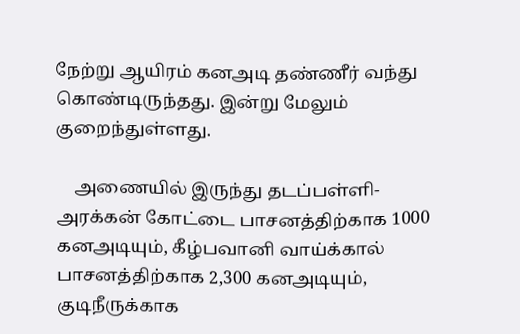நேற்று ஆயிரம் கனஅடி தண்ணீர் வந்து கொண்டிருந்தது. இன்று மேலும் குறைந்துள்ளது.

    அணையில் இருந்து தடப்பள்ளி-அரக்கன் கோட்டை பாசனத்திற்காக 1000 கனஅடியும், கீழ்பவானி வாய்க்கால் பாசனத்திற்காக 2,300 கனஅடியும், குடிநீருக்காக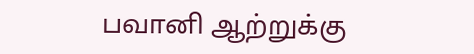பவானி ஆற்றுக்கு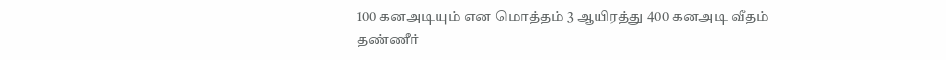100 கனஅடியும் என மொத்தம் 3 ஆயிரத்து 400 கனஅடி வீதம் தண்ணீர்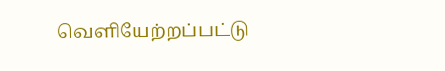வெளியேற்றப்பட்டு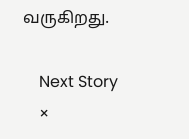வருகிறது.

    Next Story
    ×